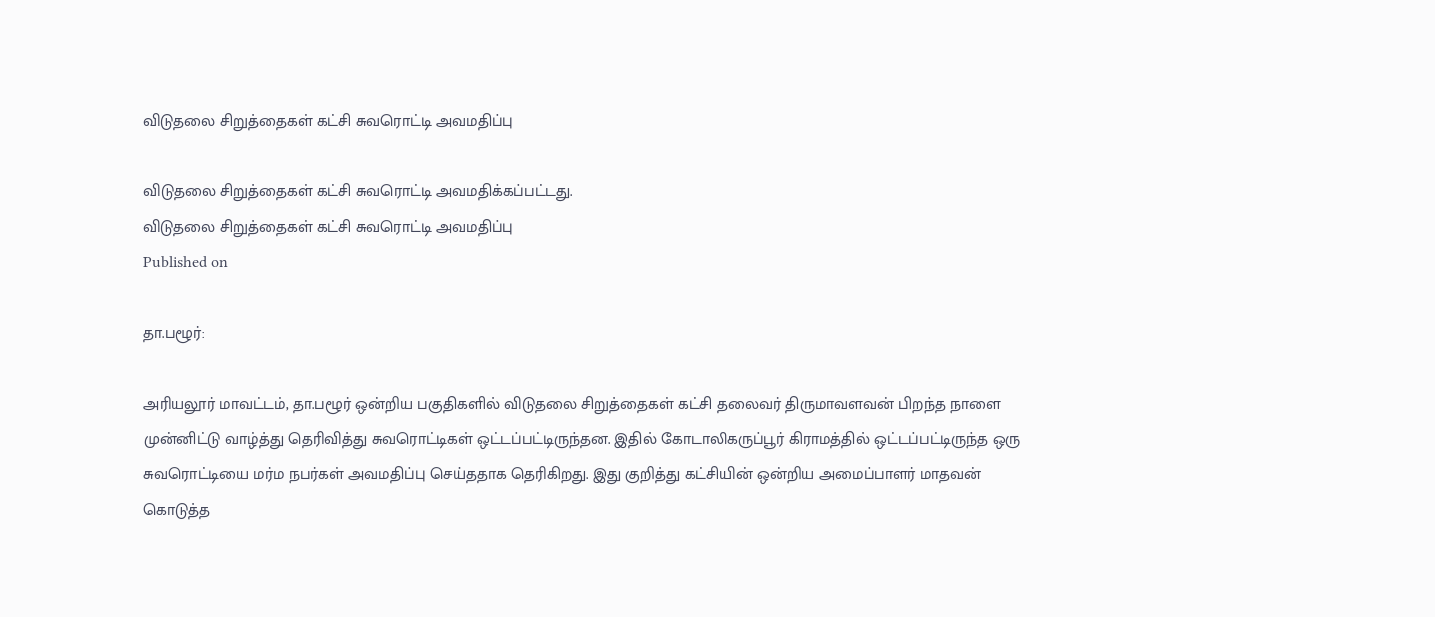விடுதலை சிறுத்தைகள் கட்சி சுவரொட்டி அவமதிப்பு

விடுதலை சிறுத்தைகள் கட்சி சுவரொட்டி அவமதிக்கப்பட்டது.
விடுதலை சிறுத்தைகள் கட்சி சுவரொட்டி அவமதிப்பு
Published on

தா.பழூர்:

அரியலூர் மாவட்டம், தா.பழூர் ஒன்றிய பகுதிகளில் விடுதலை சிறுத்தைகள் கட்சி தலைவர் திருமாவளவன் பிறந்த நாளை முன்னிட்டு வாழ்த்து தெரிவித்து சுவரொட்டிகள் ஒட்டப்பட்டிருந்தன. இதில் கோடாலிகருப்பூர் கிராமத்தில் ஒட்டப்பட்டிருந்த ஒரு சுவரொட்டியை மர்ம நபர்கள் அவமதிப்பு செய்ததாக தெரிகிறது. இது குறித்து கட்சியின் ஒன்றிய அமைப்பாளர் மாதவன் கொடுத்த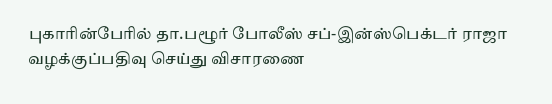புகாரின்பேரில் தா.பழூர் போலீஸ் சப்-இன்ஸ்பெக்டர் ராஜா வழக்குப்பதிவு செய்து விசாரணை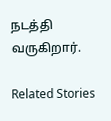நடத்தி வருகிறார்.

Related Stories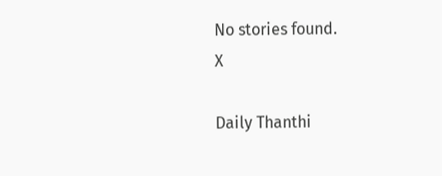No stories found.
X

Daily Thanthi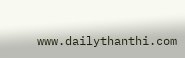www.dailythanthi.com